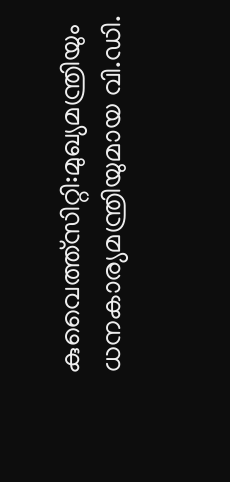കുവൈത്ത്സിറ്റി:മുഖ്യമന്ത്രിയും ധനകാര്യമന്ത്രിയുമായ വി.ഡി.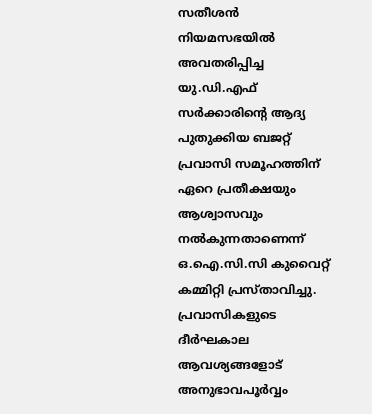സതീശൻ നിയമസഭയിൽ അവതരിപ്പിച്ച യു.ഡി.എഫ് സർക്കാരിന്റെ ആദ്യ പുതുക്കിയ ബജറ്റ് പ്രവാസി സമൂഹത്തിന് ഏറെ പ്രതീക്ഷയും ആശ്വാസവും നൽകുന്നതാണെന്ന് ഒ.ഐ.സി.സി കുവൈറ്റ് കമ്മിറ്റി പ്രസ്താവിച്ചു. പ്രവാസികളുടെ ദീർഘകാല ആവശ്യങ്ങളോട് അനുഭാവപൂർവ്വം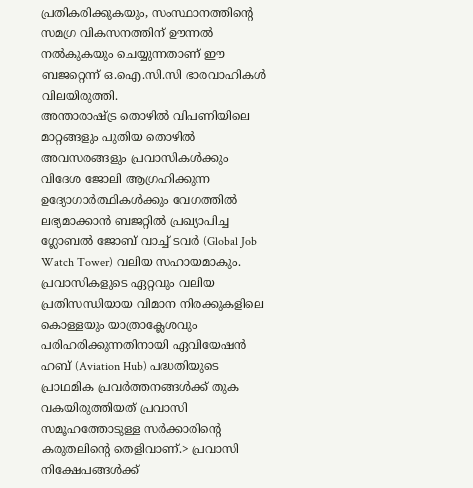പ്രതികരിക്കുകയും, സംസ്ഥാനത്തിന്റെ സമഗ്ര വികസനത്തിന് ഊന്നൽ നൽകുകയും ചെയ്യുന്നതാണ് ഈ ബജറ്റെന്ന് ഒ.ഐ.സി.സി ഭാരവാഹികൾ വിലയിരുത്തി.
അന്താരാഷ്ട്ര തൊഴിൽ വിപണിയിലെ മാറ്റങ്ങളും പുതിയ തൊഴിൽ അവസരങ്ങളും പ്രവാസികൾക്കും വിദേശ ജോലി ആഗ്രഹിക്കുന്ന ഉദ്യോഗാർത്ഥികൾക്കും വേഗത്തിൽ ലഭ്യമാക്കാൻ ബജറ്റിൽ പ്രഖ്യാപിച്ച ഗ്ലോബൽ ജോബ് വാച്ച് ടവർ (Global Job Watch Tower) വലിയ സഹായമാകും. പ്രവാസികളുടെ ഏറ്റവും വലിയ പ്രതിസന്ധിയായ വിമാന നിരക്കുകളിലെ കൊള്ളയും യാത്രാക്ലേശവും പരിഹരിക്കുന്നതിനായി ഏവിയേഷൻ ഹബ് (Aviation Hub) പദ്ധതിയുടെ പ്രാഥമിക പ്രവർത്തനങ്ങൾക്ക് തുക വകയിരുത്തിയത് പ്രവാസി സമൂഹത്തോടുള്ള സർക്കാരിന്റെ കരുതലിന്റെ തെളിവാണ്.> പ്രവാസി നിക്ഷേപങ്ങൾക്ക്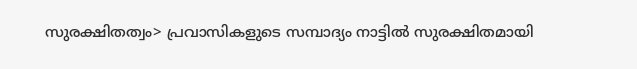സുരക്ഷിതത്വം> പ്രവാസികളുടെ സമ്പാദ്യം നാട്ടിൽ സുരക്ഷിതമായി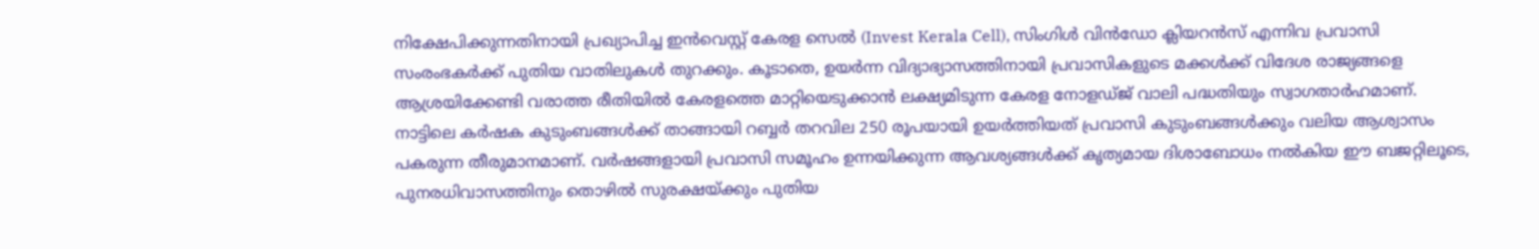നിക്ഷേപിക്കുന്നതിനായി പ്രഖ്യാപിച്ച ഇൻവെസ്റ്റ് കേരള സെൽ (Invest Kerala Cell), സിംഗിൾ വിൻഡോ ക്ലിയറൻസ് എന്നിവ പ്രവാസി സംരംഭകർക്ക് പുതിയ വാതിലുകൾ തുറക്കും. കൂടാതെ, ഉയർന്ന വിദ്യാഭ്യാസത്തിനായി പ്രവാസികളുടെ മക്കൾക്ക് വിദേശ രാജ്യങ്ങളെ ആശ്രയിക്കേണ്ടി വരാത്ത രീതിയിൽ കേരളത്തെ മാറ്റിയെടുക്കാൻ ലക്ഷ്യമിടുന്ന കേരള നോളഡ്ജ് വാലി പദ്ധതിയും സ്വാഗതാർഹമാണ്.
നാട്ടിലെ കർഷക കുടുംബങ്ങൾക്ക് താങ്ങായി റബ്ബർ തറവില 250 രൂപയായി ഉയർത്തിയത് പ്രവാസി കുടുംബങ്ങൾക്കും വലിയ ആശ്വാസം പകരുന്ന തീരുമാനമാണ്. വർഷങ്ങളായി പ്രവാസി സമൂഹം ഉന്നയിക്കുന്ന ആവശ്യങ്ങൾക്ക് കൃത്യമായ ദിശാബോധം നൽകിയ ഈ ബജറ്റിലൂടെ, പുനരധിവാസത്തിനും തൊഴിൽ സുരക്ഷയ്ക്കും പുതിയ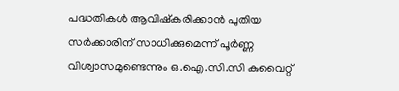പദ്ധതികൾ ആവിഷ്കരിക്കാൻ പുതിയ സർക്കാരിന് സാധിക്കുമെന്ന് പൂർണ്ണ വിശ്വാസമുണ്ടെന്നും ഒ.ഐ.സി.സി കുവൈറ്റ്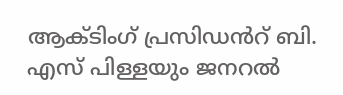ആക്ടിംഗ് പ്രസിഡൻറ് ബി. എസ് പിള്ളയും ജനറൽ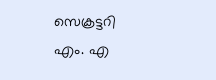സെക്രട്ടറി എം. എ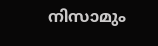നിസാമും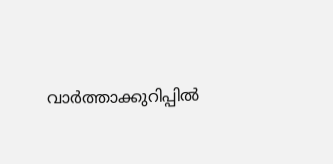വാർത്താക്കുറിപ്പിൽ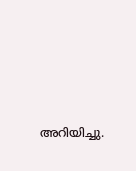അറിയിച്ചു.